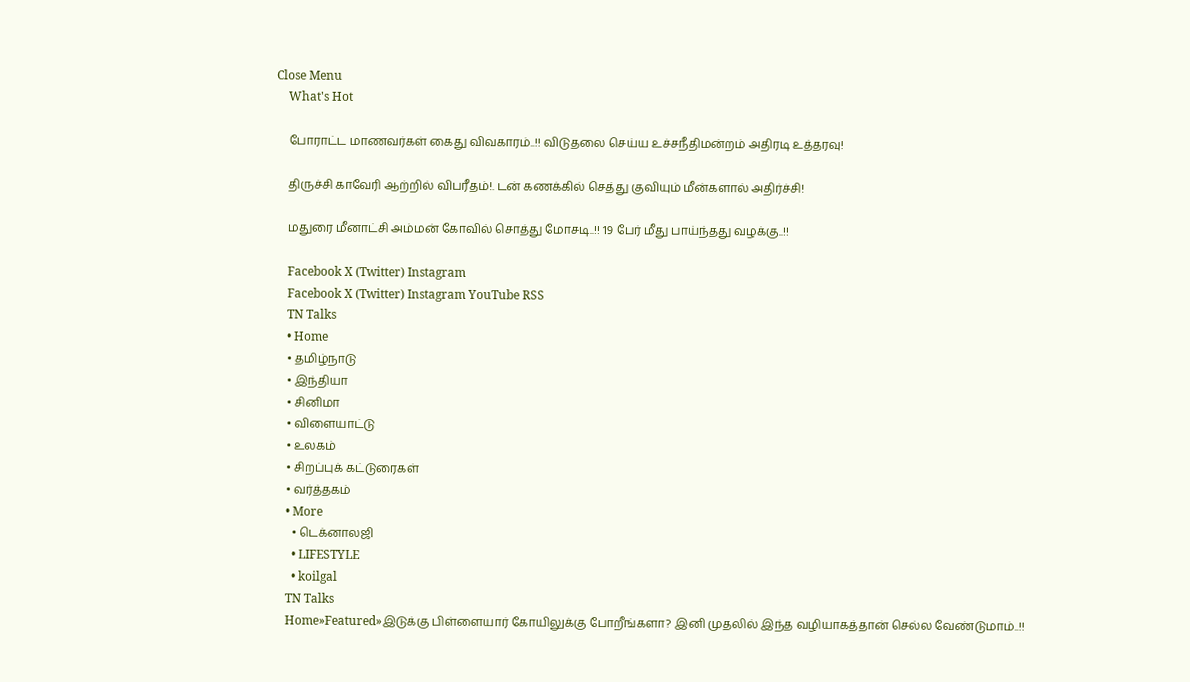Close Menu
    What's Hot

    போராட்ட மாணவர்கள் கைது விவகாரம்..!! விடுதலை செய்ய உச்சநீதிமன்றம் அதிரடி உத்தரவு!

    திருச்சி காவேரி ஆற்றில் விபரீதம்!. டன் கணக்கில் செத்து குவியும் மீன்களால் அதிர்ச்சி!

    மதுரை மீனாட்சி அம்மன் கோவில் சொத்து மோசடி..!! 19 பேர் மீது பாய்ந்தது வழக்கு..!!

    Facebook X (Twitter) Instagram
    Facebook X (Twitter) Instagram YouTube RSS
    TN Talks
    • Home
    • தமிழ்நாடு
    • இந்தியா
    • சினிமா
    • விளையாட்டு
    • உலகம்
    • சிறப்புக் கட்டுரைகள்
    • வர்த்தகம்
    • More
      • டெக்னாலஜி
      • LIFESTYLE
      • koilgal
    TN Talks
    Home»Featured»இடுக்கு பிள்ளையார் கோயிலுக்கு போறீங்களா? இனி முதலில் இந்த வழியாகத்தான் செல்ல வேண்டுமாம்..!!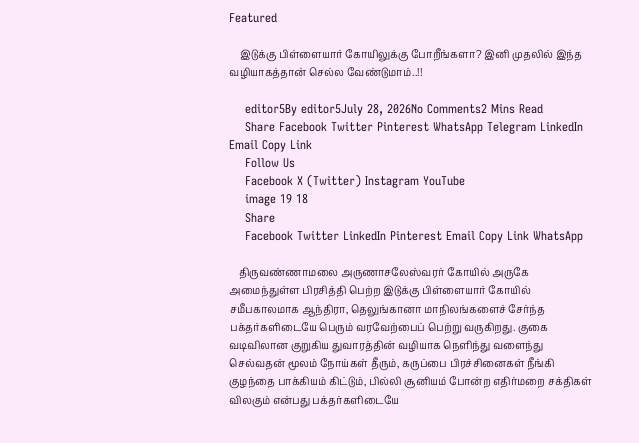Featured

    இடுக்கு பிள்ளையார் கோயிலுக்கு போறீங்களா? இனி முதலில் இந்த வழியாகத்தான் செல்ல வேண்டுமாம்..!!

    editor5By editor5July 28, 2026No Comments2 Mins Read
    Share Facebook Twitter Pinterest WhatsApp Telegram LinkedIn Email Copy Link
    Follow Us
    Facebook X (Twitter) Instagram YouTube
    image 19 18
    Share
    Facebook Twitter LinkedIn Pinterest Email Copy Link WhatsApp

    திருவண்ணாமலை அருணாசலேஸ்வரர் கோயில் அருகே அமைந்துள்ள பிரசித்தி பெற்ற இடுக்கு பிள்ளையார் கோயில் சமீபகாலமாக ஆந்திரா, தெலுங்கானா மாநிலங்களைச் சேர்ந்த பக்தர்களிடையே பெரும் வரவேற்பைப் பெற்று வருகிறது. குகை வடிவிலான குறுகிய துவாரத்தின் வழியாக நெளிந்து வளைந்து செல்வதன் மூலம் நோய்கள் தீரும், கருப்பை பிரச்சினைகள் நீங்கி குழந்தை பாக்கியம் கிட்டும், பில்லி சூனியம் போன்ற எதிர்மறை சக்திகள் விலகும் என்பது பக்தர்களிடையே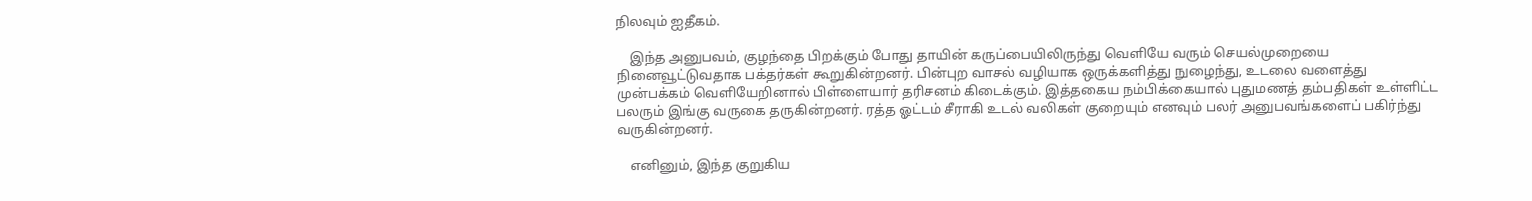நிலவும் ஐதீகம்.

    இந்த அனுபவம், குழந்தை பிறக்கும் போது தாயின் கருப்பையிலிருந்து வெளியே வரும் செயல்முறையை நினைவூட்டுவதாக பக்தர்கள் கூறுகின்றனர். பின்புற வாசல் வழியாக ஒருக்களித்து நுழைந்து, உடலை வளைத்து முன்பக்கம் வெளியேறினால் பிள்ளையார் தரிசனம் கிடைக்கும். இத்தகைய நம்பிக்கையால் புதுமணத் தம்பதிகள் உள்ளிட்ட பலரும் இங்கு வருகை தருகின்றனர். ரத்த ஓட்டம் சீராகி உடல் வலிகள் குறையும் எனவும் பலர் அனுபவங்களைப் பகிர்ந்து வருகின்றனர்.

    எனினும், இந்த குறுகிய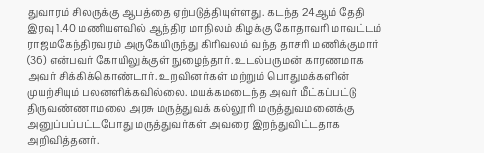துவாரம் சிலருக்கு ஆபத்தை ஏற்படுத்தியுள்ளது. கடந்த 24ஆம் தேதி இரவு 1.40 மணியளவில் ஆந்திர மாநிலம் கிழக்கு கோதாவரி மாவட்டம் ராஜமகேந்திரவரம் அருகேயிருந்து கிரிவலம் வந்த தாசரி மணிக்குமார் (36) என்பவர் கோயிலுக்குள் நுழைந்தார். உடல்பருமன் காரணமாக அவர் சிக்கிக்கொண்டார். உறவினர்கள் மற்றும் பொதுமக்களின் முயற்சியும் பலனளிக்கவில்லை. மயக்கமடைந்த அவர் மீட்கப்பட்டு திருவண்ணாமலை அரசு மருத்துவக் கல்லூரி மருத்துவமனைக்கு அனுப்பப்பட்டபோது மருத்துவர்கள் அவரை இறந்துவிட்டதாக அறிவித்தனர்.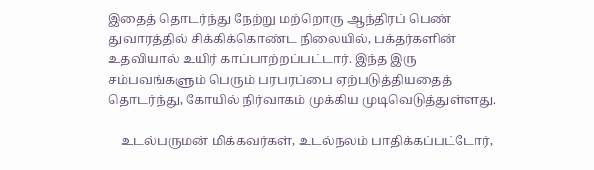இதைத் தொடர்ந்து நேற்று மற்றொரு ஆந்திரப் பெண் துவாரத்தில் சிக்கிக்கொண்ட நிலையில், பக்தர்களின் உதவியால் உயிர் காப்பாற்றப்பட்டார். இந்த இரு சம்பவங்களும் பெரும் பரபரப்பை ஏற்படுத்தியதைத் தொடர்ந்து, கோயில் நிர்வாகம் முக்கிய முடிவெடுத்துள்ளது.

    உடல்பருமன் மிக்கவர்கள், உடல்நலம் பாதிக்கப்பட்டோர்,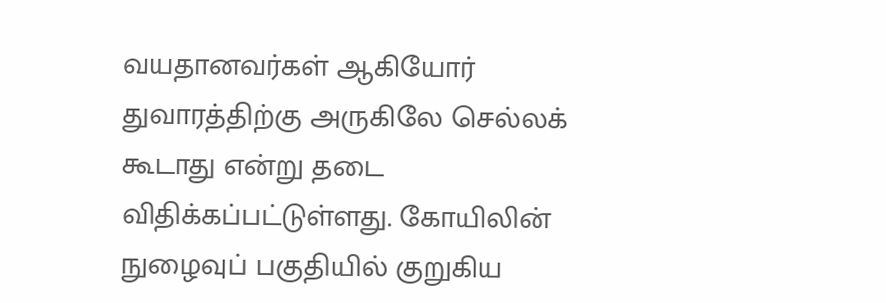வயதானவர்கள் ஆகியோர் துவாரத்திற்கு அருகிலே செல்லக் கூடாது என்று தடை விதிக்கப்பட்டுள்ளது. கோயிலின் நுழைவுப் பகுதியில் குறுகிய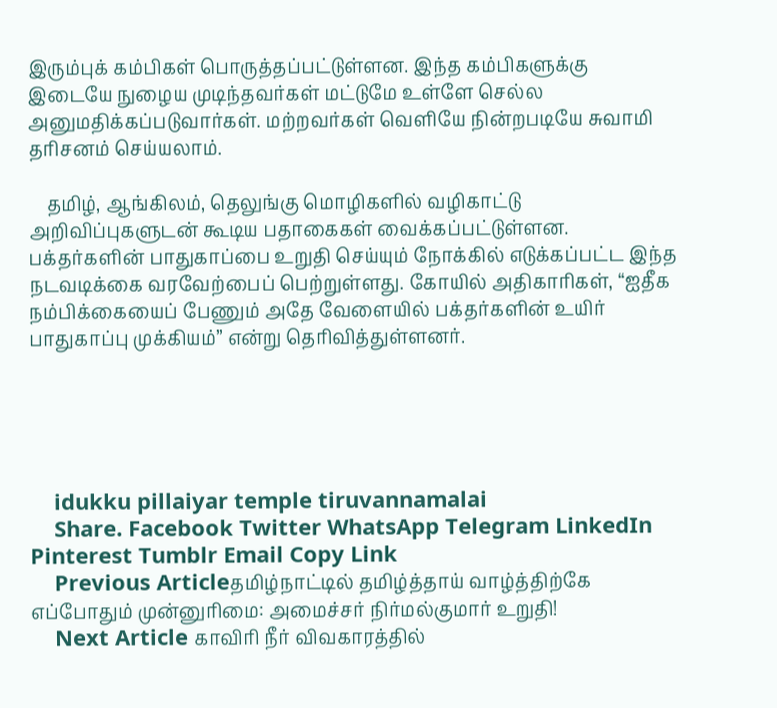இரும்புக் கம்பிகள் பொருத்தப்பட்டுள்ளன. இந்த கம்பிகளுக்கு இடையே நுழைய முடிந்தவர்கள் மட்டுமே உள்ளே செல்ல அனுமதிக்கப்படுவார்கள். மற்றவர்கள் வெளியே நின்றபடியே சுவாமி தரிசனம் செய்யலாம்.

    தமிழ், ஆங்கிலம், தெலுங்கு மொழிகளில் வழிகாட்டு அறிவிப்புகளுடன் கூடிய பதாகைகள் வைக்கப்பட்டுள்ளன. பக்தர்களின் பாதுகாப்பை உறுதி செய்யும் நோக்கில் எடுக்கப்பட்ட இந்த நடவடிக்கை வரவேற்பைப் பெற்றுள்ளது. கோயில் அதிகாரிகள், “ஐதீக நம்பிக்கையைப் பேணும் அதே வேளையில் பக்தர்களின் உயிர் பாதுகாப்பு முக்கியம்” என்று தெரிவித்துள்ளனர்.





    idukku pillaiyar temple tiruvannamalai
    Share. Facebook Twitter WhatsApp Telegram LinkedIn Pinterest Tumblr Email Copy Link
    Previous Articleதமிழ்நாட்டில் தமிழ்த்தாய் வாழ்த்திற்கே எப்போதும் முன்னுரிமை: அமைச்சர் நிர்மல்குமார் உறுதி!
    Next Article காவிரி நீர் விவகாரத்தில்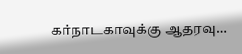கர்நாடகாவுக்கு ஆதரவு…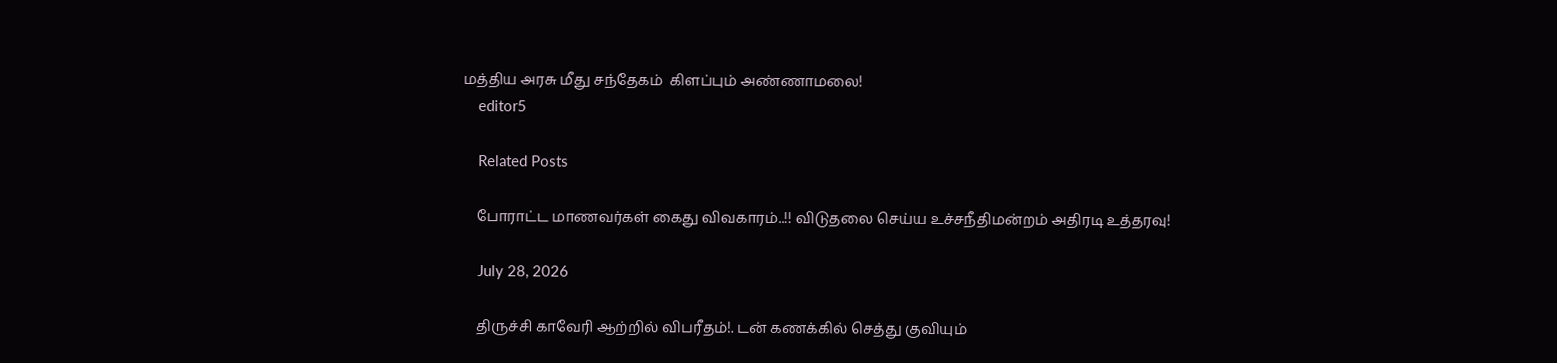மத்திய அரசு மீது சந்தேகம்  கிளப்பும் அண்ணாமலை!
    editor5

    Related Posts

    போராட்ட மாணவர்கள் கைது விவகாரம்..!! விடுதலை செய்ய உச்சநீதிமன்றம் அதிரடி உத்தரவு!

    July 28, 2026

    திருச்சி காவேரி ஆற்றில் விபரீதம்!. டன் கணக்கில் செத்து குவியும்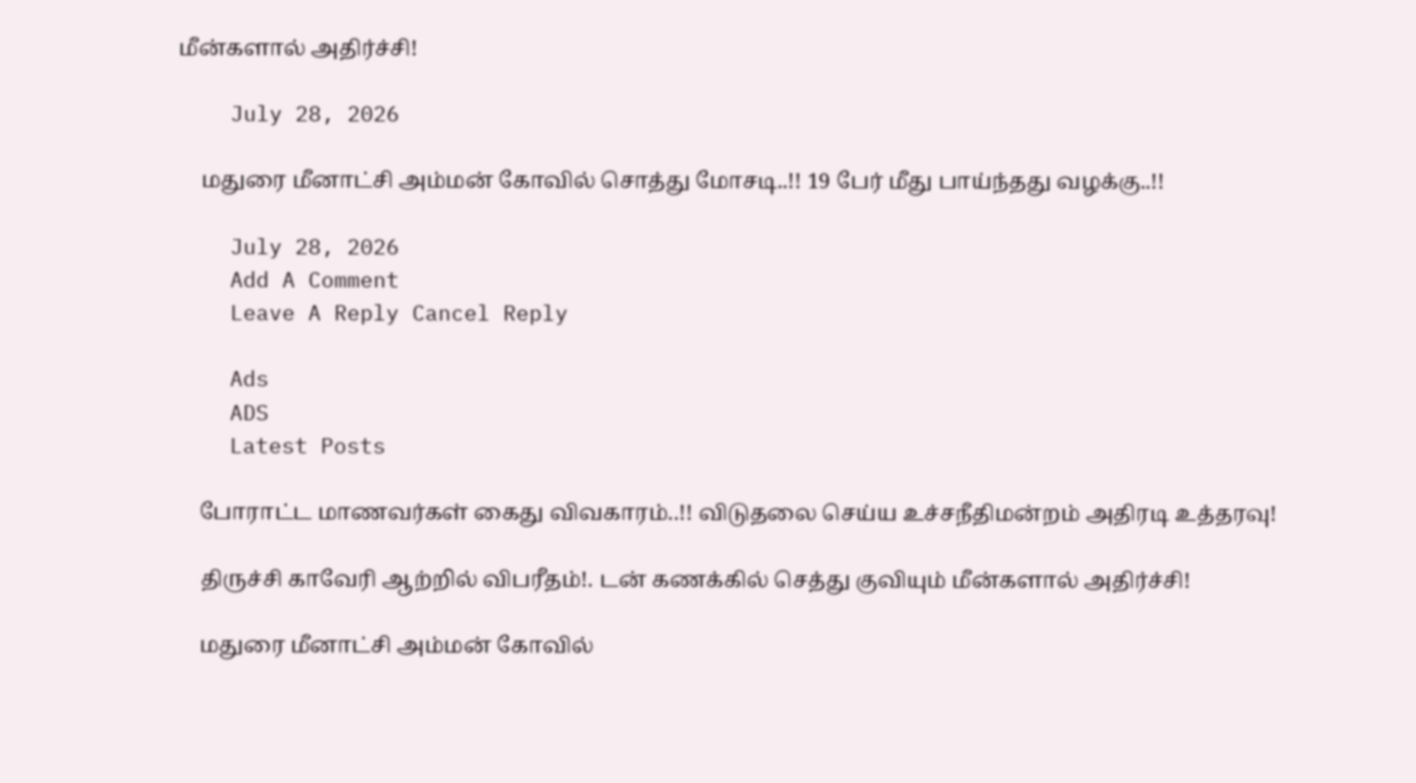மீன்களால் அதிர்ச்சி!

    July 28, 2026

    மதுரை மீனாட்சி அம்மன் கோவில் சொத்து மோசடி..!! 19 பேர் மீது பாய்ந்தது வழக்கு..!!

    July 28, 2026
    Add A Comment
    Leave A Reply Cancel Reply

    Ads
    ADS
    Latest Posts

    போராட்ட மாணவர்கள் கைது விவகாரம்..!! விடுதலை செய்ய உச்சநீதிமன்றம் அதிரடி உத்தரவு!

    திருச்சி காவேரி ஆற்றில் விபரீதம்!. டன் கணக்கில் செத்து குவியும் மீன்களால் அதிர்ச்சி!

    மதுரை மீனாட்சி அம்மன் கோவில்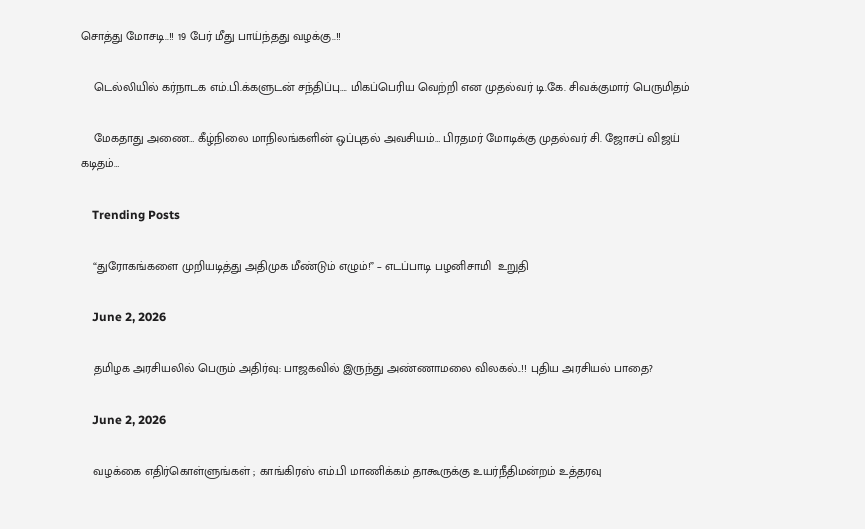சொத்து மோசடி..!! 19 பேர் மீது பாய்ந்தது வழக்கு..!!

    டெல்லியில் கர்நாடக எம்.பி.க்களுடன் சந்திப்பு…. மிகப்பெரிய வெற்றி என முதல்வர் டி.கே. சிவக்குமார் பெருமிதம்

    மேகதாது அணை… கீழ்நிலை மாநிலங்களின் ஒப்புதல் அவசியம்… பிரதமர் மோடிக்கு முதல்வர் சி. ஜோசப் விஜய் கடிதம்…

    Trending Posts

    “துரோகங்களை முறியடித்து அதிமுக மீண்டும் எழும்!” – எடப்பாடி பழனிசாமி  உறுதி

    June 2, 2026

    தமிழக அரசியலில் பெரும் அதிர்வு: பாஜகவில் இருந்து அண்ணாமலை விலகல்..!! புதிய அரசியல் பாதை?

    June 2, 2026

    வழக்கை எதிர்கொள்ளுங்கள் ; காங்கிரஸ் எம்.பி மாணிக்கம் தாகூருக்கு உயர்நீதிமன்றம் உத்தரவு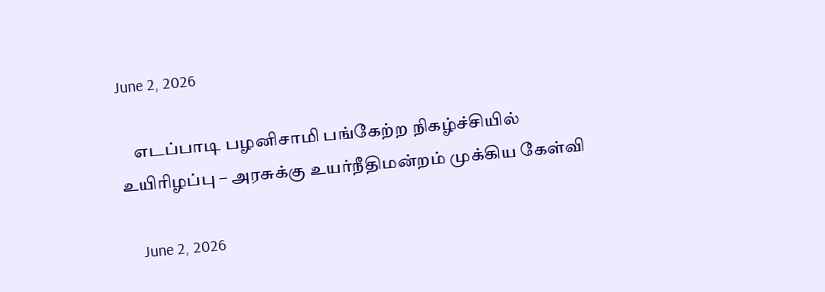June 2, 2026

    எடப்பாடி பழனிசாமி பங்கேற்ற நிகழ்ச்சியில் உயிரிழப்பு – அரசுக்கு உயர்நீதிமன்றம் முக்கிய கேள்வி

    June 2, 2026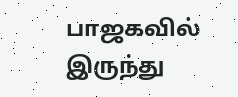பாஜகவில் இருந்து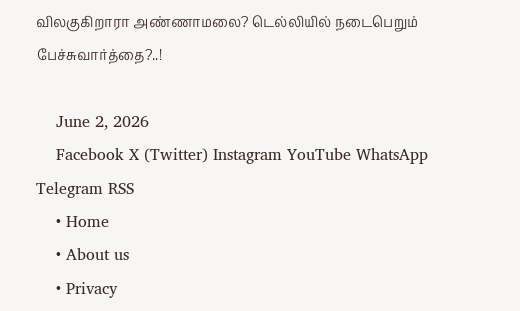விலகுகிறாரா அண்ணாமலை? டெல்லியில் நடைபெறும் பேச்சுவார்த்தை?..!

    June 2, 2026
    Facebook X (Twitter) Instagram YouTube WhatsApp Telegram RSS
    • Home
    • About us
    • Privacy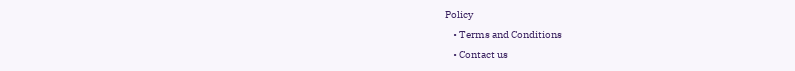Policy
    • Terms and Conditions
    • Contact us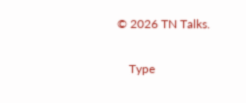© 2026 TN Talks.

    Type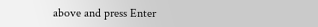above and press Enter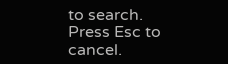to search. Press Esc to cancel.